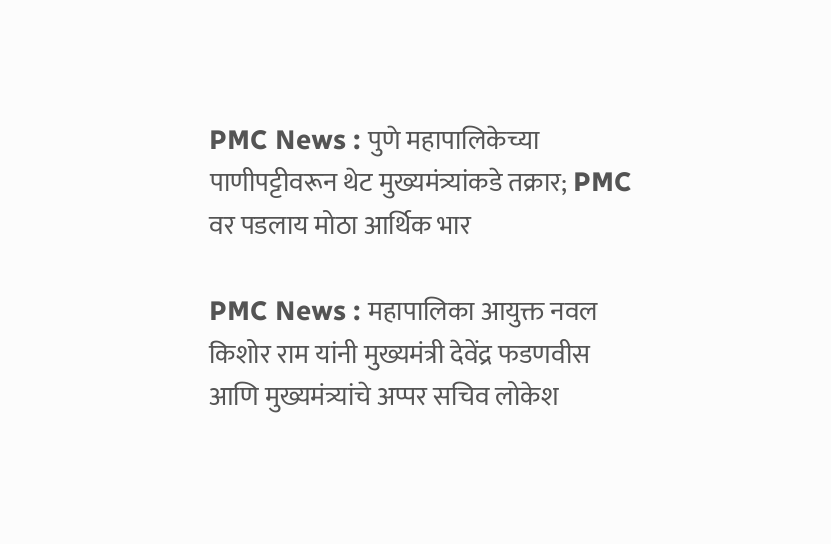PMC News : पुणे महापालिकेच्या पाणीपट्टीवरून थेट मुख्यमंत्र्यांकडे तक्रार; PMC वर पडलाय मोठा आर्थिक भार

PMC News : महापालिका आयुक्त नवल किशोर राम यांनी मुख्यमंत्री देवेंद्र फडणवीस आणि मुख्यमंत्र्यांचे अप्पर सचिव लोकेश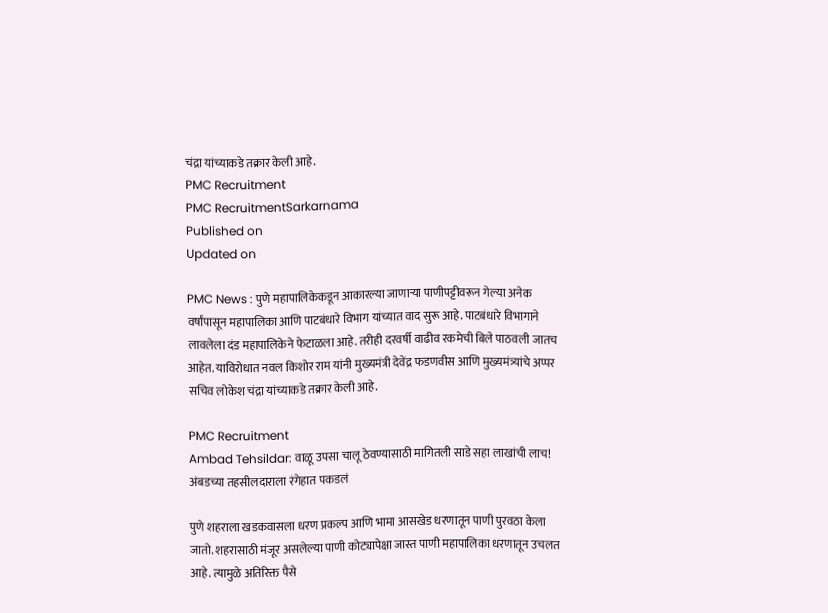चंद्रा यांच्याकडे तक्रार केली आहे.
PMC Recruitment
PMC RecruitmentSarkarnama
Published on
Updated on

PMC News : पुणे महापालिकेकडून आकारल्या जाणाऱ्या पाणीपट्टीवरून गेल्या अनेक वर्षांपासून महापालिका आणि पाटबंधारे विभाग यांच्यात वाद सुरू आहे. पाटबंधारे विभागाने लावलेला दंड महापालिकेने फेटाळला आहे. तरीही दरवर्षी वाढीव रकमेची बिले पाठवली जातच आहेत. याविरोधात नवल किशोर राम यांनी मुख्यमंत्री देवेंद्र फडणवीस आणि मुख्यमंत्र्यांचे अप्पर सचिव लोकेश चंद्रा यांच्याकडे तक्रार केली आहे.

PMC Recruitment
Ambad Tehsildar: वाळू उपसा चालू ठेवण्यासाठी मागितली साडे सहा लाखांची लाच! अंबडच्या तहसीलदाराला रंगेहात पकडलं

पुणे शहराला खडकवासला धरण प्रकल्प आणि भामा आसखेड धरणातून पाणी पुरवठा केला जातो. शहरासाठी मंजूर असलेल्या पाणी कोट्यापेक्षा जास्त पाणी महापालिका धरणातून उचलत आहे. त्यामुळे अतिरिक्त पैसे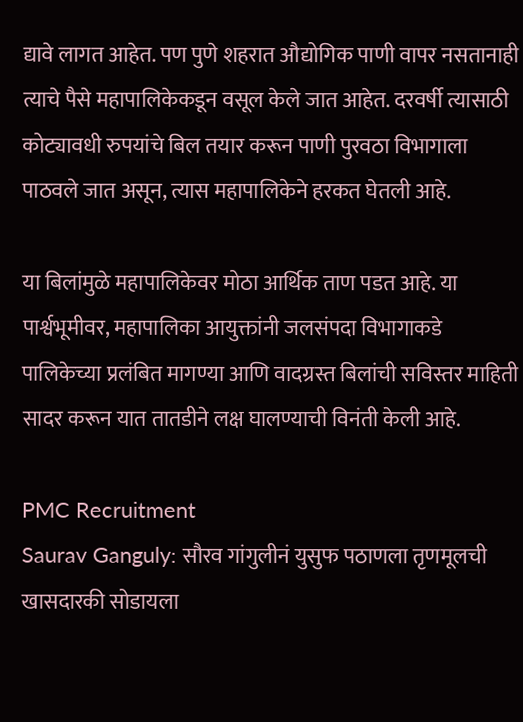द्यावे लागत आहेत. पण पुणे शहरात औद्योगिक पाणी वापर नसतानाही त्याचे पैसे महापालिकेकडून वसूल केले जात आहेत. दरवर्षी त्यासाठी कोट्यावधी रुपयांचे बिल तयार करून पाणी पुरवठा विभागाला पाठवले जात असून, त्यास महापालिकेने हरकत घेतली आहे.

या बिलांमुळे महापालिकेवर मोठा आर्थिक ताण पडत आहे. या पार्श्वभूमीवर, महापालिका आयुक्तांनी जलसंपदा विभागाकडे पालिकेच्या प्रलंबित मागण्या आणि वादग्रस्त बिलांची सविस्तर माहिती सादर करून यात तातडीने लक्ष घालण्याची विनंती केली आहे.

PMC Recruitment
Saurav Ganguly: सौरव गांगुलीनं युसुफ पठाणला तृणमूलची खासदारकी सोडायला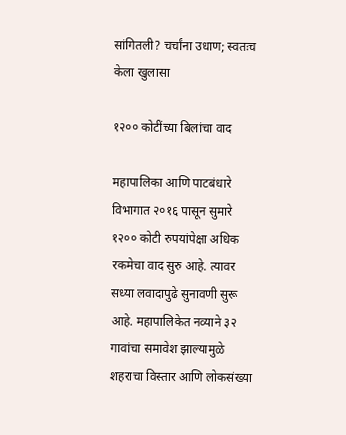सांगितली? चर्चांना उधाण; स्वतःच केला खुलासा

१२०० कोटींच्या बिलांचा वाद

महापालिका आणि पाटबंधारे विभागात २०१६ पासून सुमारे १२०० कोटी रुपयांपेक्षा अधिक रकमेचा वाद सुरु आहे. त्यावर सध्या लवादापुढे सुनावणी सुरू आहे. महापालिकेत नव्याने ३२ गावांचा समावेश झाल्यामुळे शहराचा विस्तार आणि लोकसंख्या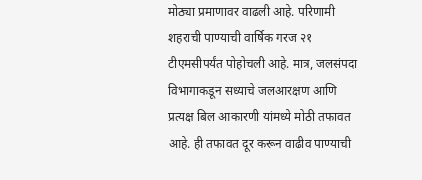मोठ्या प्रमाणावर वाढली आहे. परिणामी शहराची पाण्याची वार्षिक गरज २१ टीएमसीपर्यंत पोहोचली आहे. मात्र, जलसंपदा विभागाकडून सध्याचे जलआरक्षण आणि प्रत्यक्ष बिल आकारणी यांमध्ये मोठी तफावत आहे. ही तफावत दूर करून वाढीव पाण्याची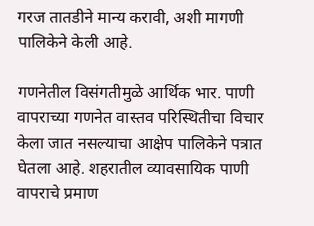गरज तातडीने मान्य करावी, अशी मागणी पालिकेने केली आहे.

गणनेतील विसंगतीमुळे आर्थिक भार. पाणी वापराच्या गणनेत वास्तव परिस्थितीचा विचार केला जात नसल्याचा आक्षेप पालिकेने पत्रात घेतला आहे. शहरातील व्यावसायिक पाणी वापराचे प्रमाण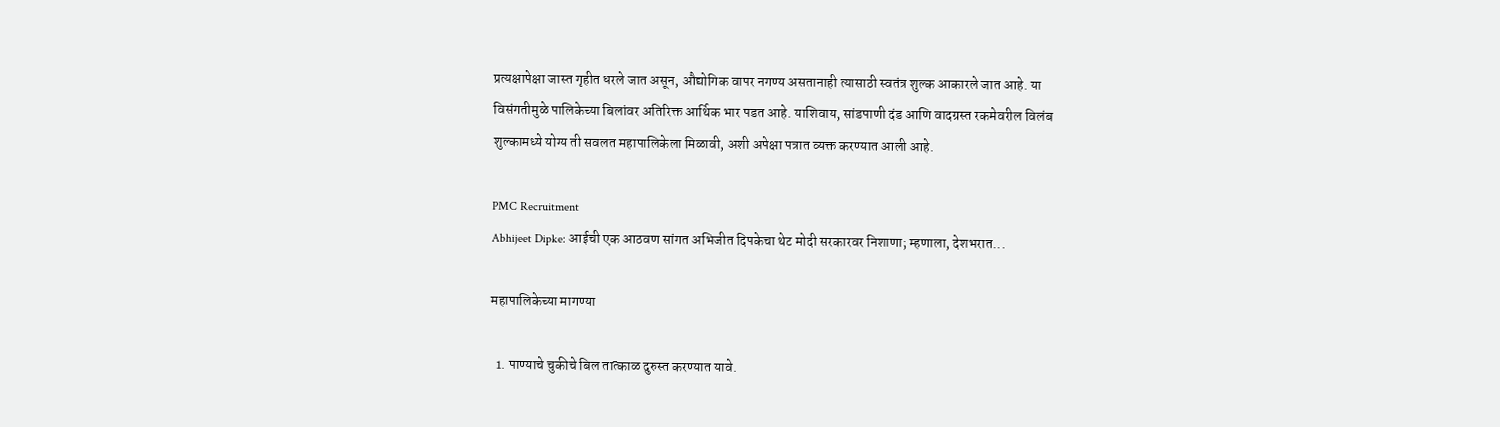प्रत्यक्षापेक्षा जास्त गृहीत धरले जात असून, औद्योगिक वापर नगण्य असतानाही त्यासाठी स्वतंत्र शुल्क आकारले जात आहे. या विसंगतीमुळे पालिकेच्या बिलांवर अतिरिक्त आर्थिक भार पडत आहे. याशिवाय, सांडपाणी दंड आणि वादग्रस्त रकमेवरील विलंब शुल्कामध्ये योग्य ती सवलत महापालिकेला मिळावी, अशी अपेक्षा पत्रात व्यक्त करण्यात आली आहे.

PMC Recruitment
Abhijeet Dipke: आईची एक आठवण सांगत अभिजीत दिपकेचा थेट मोदी सरकारवर निशाणा; म्हणाला, देशभरात...

महापालिकेच्या मागण्या

  1. पाण्याचे चुकीचे बिल तात्काळ दुरुस्त करण्यात यावे.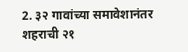2. ३२ गावांच्या समावेशानंतर शहराची २१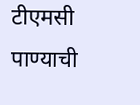टीएमसी पाण्याची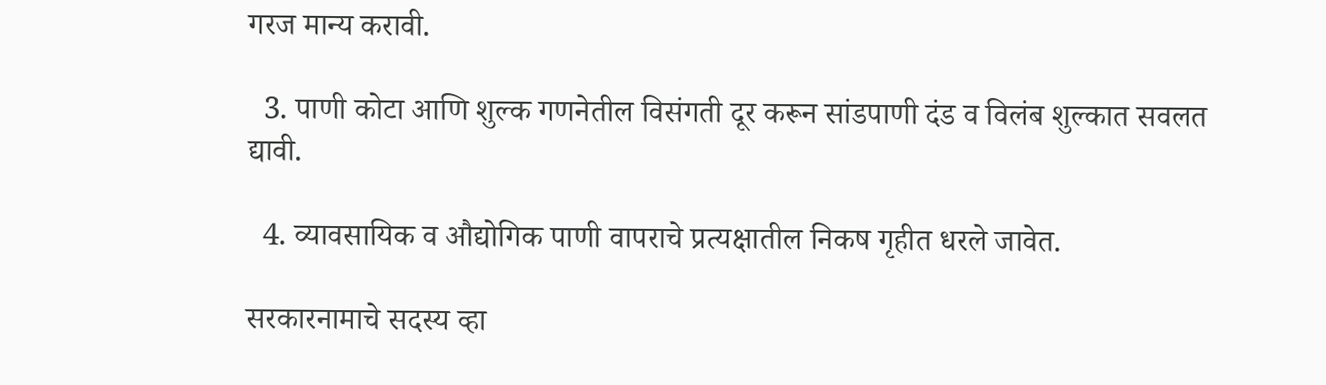गरज मान्य करावी.

  3. पाणी कोटा आणि शुल्क गणनेतील विसंगती दूर करून सांडपाणी दंड व विलंब शुल्कात सवलत द्यावी.

  4. व्यावसायिक व औद्योगिक पाणी वापराचे प्रत्यक्षातील निकष गृहीत धरले जावेत.

सरकारनामाचे सदस्य व्हा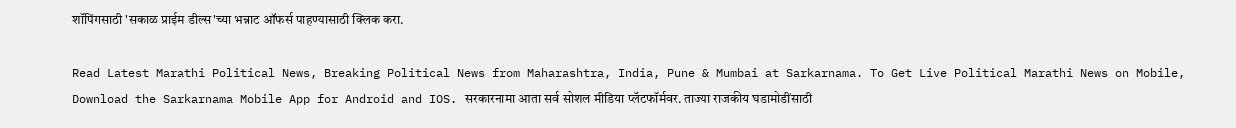शॉपिंगसाठी 'सकाळ प्राईम डील्स'च्या भन्नाट ऑफर्स पाहण्यासाठी क्लिक करा.

Read Latest Marathi Political News, Breaking Political News from Maharashtra, India, Pune & Mumbai at Sarkarnama. To Get Live Political Marathi News on Mobile, Download the Sarkarnama Mobile App for Android and IOS. सरकारनामा आता सर्व सोशल मीडिया प्लॅटफॉर्मवर. ताज्या राजकीय घडामोडींसाठी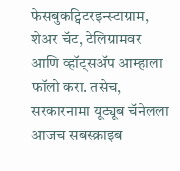फेसबुकट्विटरइन्स्टाग्राम, शेअर चॅट, टेलिग्रामवर आणि व्हॉट्सॲप आम्हाला फॉलो करा. तसेच, सरकारनामा यूट्यूब चॅनेलला आजच सबस्क्राइब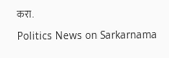करा.

Politics News on Sarkarnama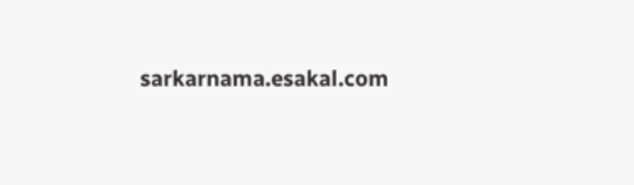sarkarnama.esakal.com